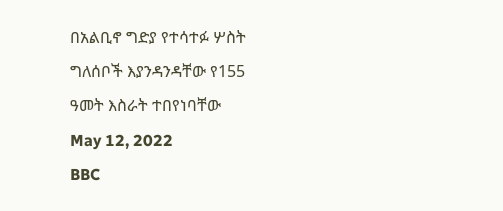በአልቢኖ ግድያ የተሳተፉ ሦስት ግለሰቦች እያንዳንዳቸው የ155 ዓመት እስራት ተበየነባቸው
May 12, 2022
BBC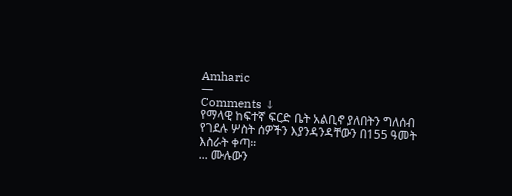Amharic
—
Comments ↓
የማላዊ ከፍተኛ ፍርድ ቤት አልቢኖ ያለበትን ግለሰብ የገደሉ ሦስት ሰዎችን እያንዳንዳቸውን በ155 ዓመት እስራት ቀጣ።
... ሙሉውን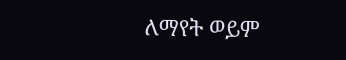ለማየት ወይም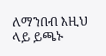ለማንበብ እዚህ ላይ ይጫኑ